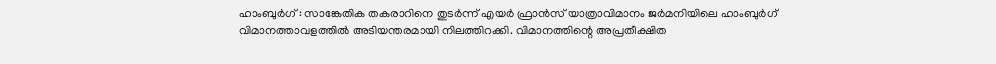ഹാംബുർഗ് : സാങ്കേതിക തകരാറിനെ തുടർന്ന് എയർ ഫ്രാൻസ് യാത്രാവിമാനം ജർമനിയിലെ ഹാംബുർഗ് വിമാനത്താവളത്തിൽ അടിയന്തരമായി നിലത്തിറക്കി. വിമാനത്തിന്റെ അപ്രതീക്ഷിത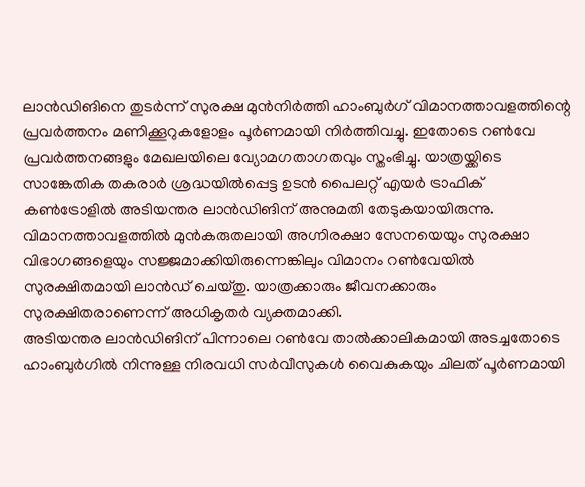ലാൻഡിങിനെ തുടർന്ന് സുരക്ഷ മുൻനിർത്തി ഹാംബുർഗ് വിമാനത്താവളത്തിന്റെ പ്രവർത്തനം മണിക്കൂറുകളോളം പൂർണമായി നിർത്തിവച്ചു. ഇതോടെ റൺവേ പ്രവർത്തനങ്ങളും മേഖലയിലെ വ്യോമഗതാഗതവും സ്തംഭിച്ചു. യാത്രയ്ക്കിടെ സാങ്കേതിക തകരാർ ശ്രദ്ധയിൽപ്പെട്ട ഉടൻ പൈലറ്റ് എയർ ട്രാഫിക് കൺട്രോളിൽ അടിയന്തര ലാൻഡിങിന് അനുമതി തേടുകയായിരുന്നു. വിമാനത്താവളത്തിൽ മുൻകരുതലായി അഗ്നിരക്ഷാ സേനയെയും സുരക്ഷാ വിഭാഗങ്ങളെയും സജ്ജമാക്കിയിരുന്നെങ്കിലും വിമാനം റൺവേയിൽ സുരക്ഷിതമായി ലാൻഡ് ചെയ്തു. യാത്രക്കാരും ജീവനക്കാരും സുരക്ഷിതരാണെന്ന് അധികൃതർ വ്യക്തമാക്കി.
അടിയന്തര ലാൻഡിങിന് പിന്നാലെ റൺവേ താൽക്കാലികമായി അടച്ചതോടെ ഹാംബുർഗിൽ നിന്നുള്ള നിരവധി സർവീസുകൾ വൈകുകയും ചിലത് പൂർണമായി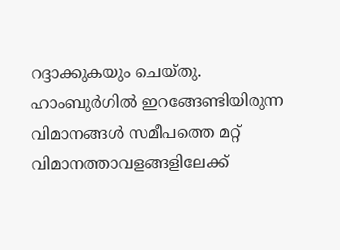റദ്ദാക്കുകയും ചെയ്തു. ഹാംബുർഗിൽ ഇറങ്ങേണ്ടിയിരുന്ന വിമാനങ്ങൾ സമീപത്തെ മറ്റ് വിമാനത്താവളങ്ങളിലേക്ക്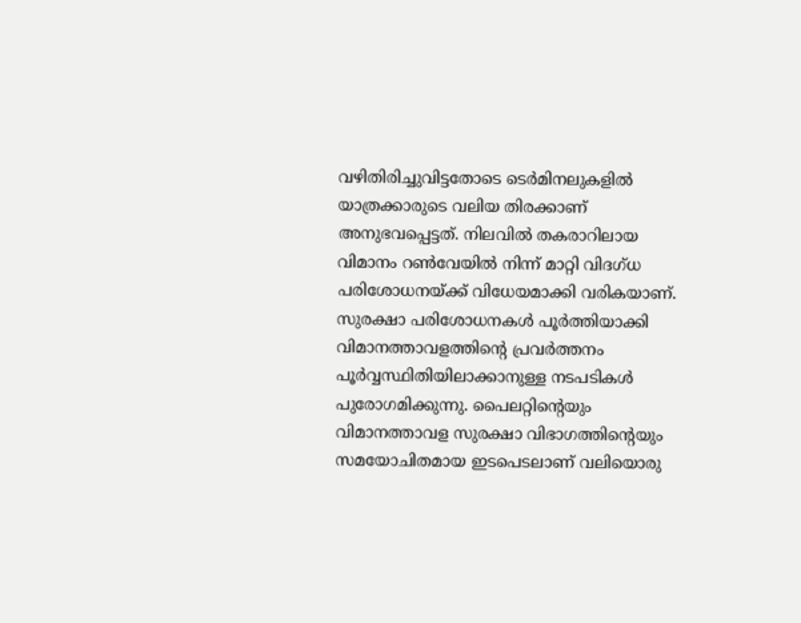വഴിതിരിച്ചുവിട്ടതോടെ ടെർമിനലുകളിൽ യാത്രക്കാരുടെ വലിയ തിരക്കാണ് അനുഭവപ്പെട്ടത്. നിലവിൽ തകരാറിലായ വിമാനം റൺവേയിൽ നിന്ന് മാറ്റി വിദഗ്ധ പരിശോധനയ്ക്ക് വിധേയമാക്കി വരികയാണ്. സുരക്ഷാ പരിശോധനകൾ പൂർത്തിയാക്കി വിമാനത്താവളത്തിന്റെ പ്രവർത്തനം പൂർവ്വസ്ഥിതിയിലാക്കാനുള്ള നടപടികൾ പുരോഗമിക്കുന്നു. പൈലറ്റിന്റെയും വിമാനത്താവള സുരക്ഷാ വിഭാഗത്തിന്റെയും സമയോചിതമായ ഇടപെടലാണ് വലിയൊരു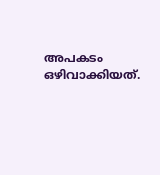അപകടം ഒഴിവാക്കിയത്.